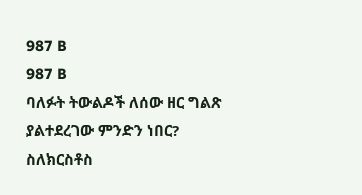987 B
987 B
ባለፉት ትውልዶች ለሰው ዘር ግልጽ ያልተደረገው ምንድን ነበር?
ስለክርስቶስ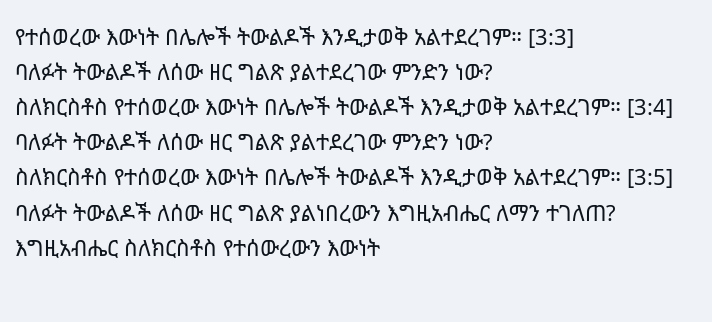የተሰወረው እውነት በሌሎች ትውልዶች እንዲታወቅ አልተደረገም። [3:3]
ባለፉት ትውልዶች ለሰው ዘር ግልጽ ያልተደረገው ምንድን ነው?
ስለክርስቶስ የተሰወረው እውነት በሌሎች ትውልዶች እንዲታወቅ አልተደረገም። [3:4]
ባለፉት ትውልዶች ለሰው ዘር ግልጽ ያልተደረገው ምንድን ነው?
ስለክርስቶስ የተሰወረው እውነት በሌሎች ትውልዶች እንዲታወቅ አልተደረገም። [3:5]
ባለፉት ትውልዶች ለሰው ዘር ግልጽ ያልነበረውን እግዚአብሔር ለማን ተገለጠ?
እግዚአብሔር ስለክርስቶስ የተሰውረውን እውነት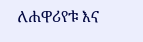ለሐዋሪየቱ እና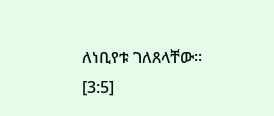ለነቢየቱ ገለጸላቸው። [3:5]